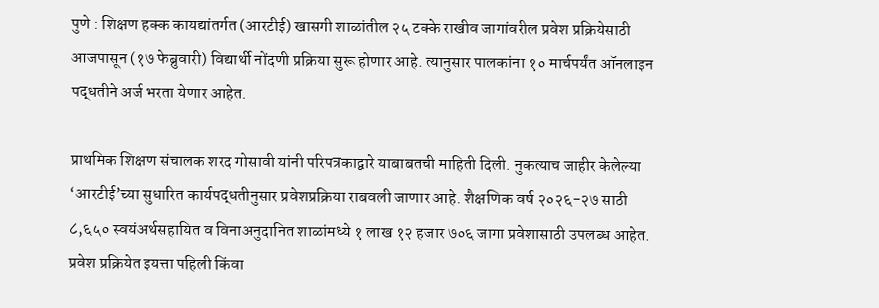पुणे : शिक्षण हक्क कायद्यांतर्गत (आरटीई) खासगी शाळांतील २५ टक्के राखीव जागांवरील प्रवेश प्रक्रियेसाठी आजपासून (१७ फेब्रुवारी) विद्यार्थी नोंदणी प्रक्रिया सुरू होणार आहे. त्यानुसार पालकांना १० मार्चपर्यंत ऑनलाइन पद्धतीने अर्ज भरता येणार आहेत.

प्राथमिक शिक्षण संचालक शरद गोसावी यांनी परिपत्रकाद्वारे याबाबतची माहिती दिली. नुकत्याच जाहीर केलेल्या ‘आरटीई’च्या सुधारित कार्यपद्धतीनुसार प्रवेशप्रक्रिया राबवली जाणार आहे. शैक्षणिक वर्ष २०२६-२७ साठी ८,६५० स्वयंअर्थसहायित व विनाअनुदानित शाळांमध्ये १ लाख १२ हजार ७०६ जागा प्रवेशासाठी उपलब्ध आहेत. प्रवेश प्रक्रियेत इयत्ता पहिली किंवा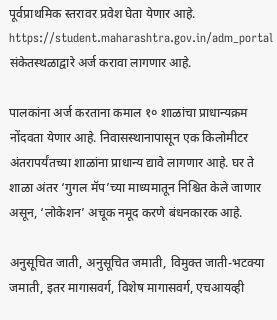पूर्वप्राथमिक स्तरावर प्रवेश घेता येणार आहे. https://student.maharashtra.gov.in/adm_portal संकेतस्थळाद्वारे अर्ज करावा लागणार आहे.

पालकांना अर्ज करताना कमाल १० शाळांचा प्राधान्यक्रम नोंदवता येणार आहे. निवासस्थानापासून एक किलोमीटर अंतरापर्यंतच्या शाळांना प्राधान्य द्यावे लागणार आहे. घर ते शाळा अंतर ‘गुगल मॅप’च्या माध्यमातून निश्चित केले जाणार असून, ‘लोकेशन’ अचूक नमूद करणे बंधनकारक आहे.

अनुसूचित जाती, अनुसूचित जमाती, विमुक्त जाती-भटक्या जमाती, इतर मागासवर्ग, विशेष मागासवर्ग, एचआयव्ही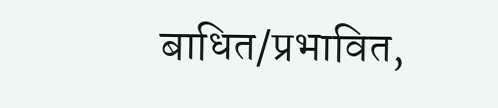बाधित/प्रभावित,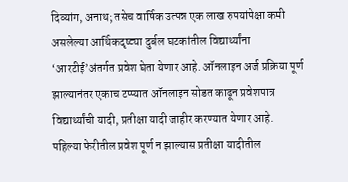दिव्यांग, अनाथ; तसेच वार्षिक उत्पन्न एक लाख रुपयांपेक्षा कमी असलेल्या आर्थिकदृष्ट्या दुर्बल घटकांतील विद्यार्थ्यांना ‘आरटीई’अंतर्गत प्रवेश घेता येणार आहे. ऑनलाइन अर्ज प्रक्रिया पूर्ण झाल्यानंतर एकाच टप्प्यात ऑनलाइन सोडत काढून प्रवेशपात्र विद्यार्थ्यांची यादी, प्रतीक्षा यादी जाहीर करण्यात येणार आहे. पहिल्या फेरीतील प्रवेश पूर्ण न झाल्यास प्रतीक्षा यादीतील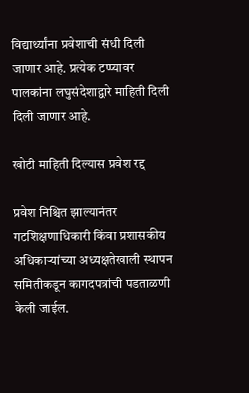विद्यार्थ्यांना प्रवेशाची संधी दिली जाणार आहे. प्रत्येक टप्प्यावर पालकांना लघुसंदेशाद्वारे माहिती दिली दिली जाणार आहे.

खोटी माहिती दिल्यास प्रवेश रद्द

प्रवेश निश्चित झाल्यानंतर गटशिक्षणाधिकारी किंवा प्रशासकीय अधिकाऱ्यांच्या अध्यक्षतेखाली स्थापन समितीकडून कागदपत्रांची पडताळणी केली जाईल.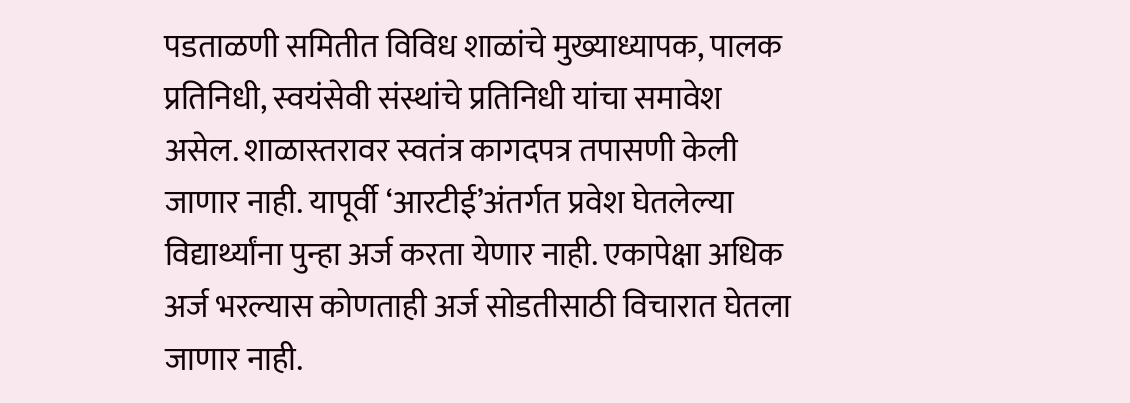पडताळणी समितीत विविध शाळांचे मुख्याध्यापक, पालक प्रतिनिधी, स्वयंसेवी संस्थांचे प्रतिनिधी यांचा समावेश असेल. शाळास्तरावर स्वतंत्र कागदपत्र तपासणी केली जाणार नाही. यापूर्वी ‘आरटीई’अंतर्गत प्रवेश घेतलेल्या विद्यार्थ्यांना पुन्हा अर्ज करता येणार नाही. एकापेक्षा अधिक अर्ज भरल्यास कोणताही अर्ज सोडतीसाठी विचारात घेतला जाणार नाही.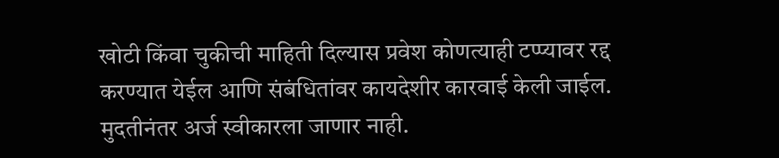खोटी किंवा चुकीची माहिती दिल्यास प्रवेश कोणत्याही टप्प्यावर रद्द करण्यात येईल आणि संबंधितांवर कायदेशीर कारवाई केली जाईल. मुदतीनंतर अर्ज स्वीकारला जाणार नाही.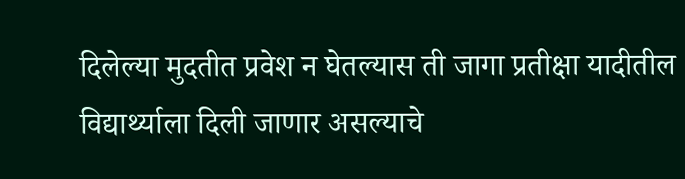दिलेल्या मुदतीत प्रवेश न घेतल्यास ती जागा प्रतीक्षा यादीतील विद्यार्थ्याला दिली जाणार असल्याचे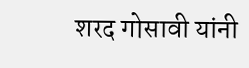शरद गोसावी यांनी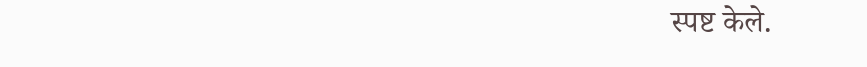स्पष्ट केले.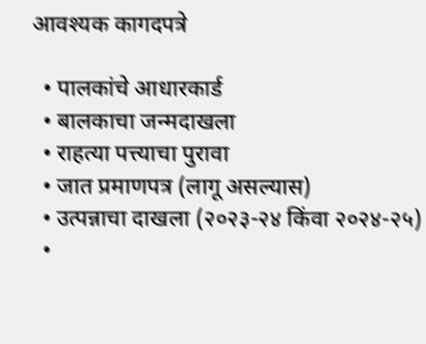आवश्यक कागदपत्रे

  • पालकांचे आधारकार्ड
  • बालकाचा जन्मदाखला
  • राहत्या पत्त्याचा पुरावा
  • जात प्रमाणपत्र (लागू असल्यास)
  • उत्पन्नाचा दाखला (२०२३-२४ किंवा २०२४-२५)
  •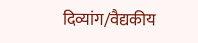दिव्यांग/वैद्यकीय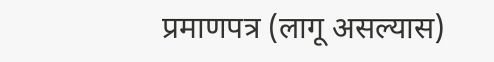प्रमाणपत्र (लागू असल्यास)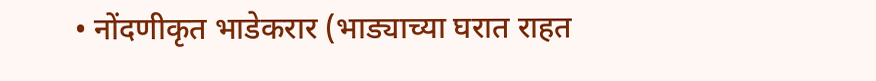• नोंदणीकृत भाडेकरार (भाड्याच्या घरात राहत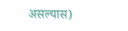असल्यास)